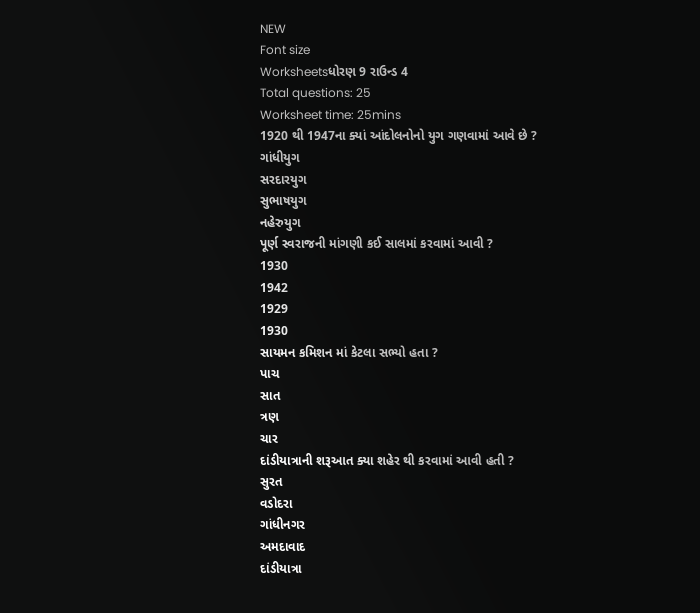NEW
Font size
Worksheetsધોરણ 9 રાઉન્ડ 4
Total questions: 25
Worksheet time: 25mins
1920 થી 1947ના ક્યાં આંદોલનોનો યુગ ગણવામાં આવે છે ?
ગાંધીયુગ
સરદારયુગ
સુભાષયુગ
નહેરુયુગ
પૂર્ણ સ્વરાજની માંગણી કઈ સાલમાં કરવામાં આવી ?
1930
1942
1929
1930
સાયમન કમિશન માં કેટલા સભ્યો હતા ?
પાચ
સાત
ત્રણ
ચાર
દાંડીયાત્રાની શરૂઆત ક્યા શહેર થી કરવામાં આવી હતી ?
સુરત
વડોદરા
ગાંધીનગર
અમદાવાદ
દાંડીયાત્રા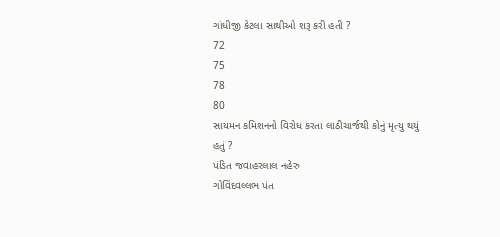ગાંધીજી કેટલા સાથીઓ શરૂ કરી હતી ?
72
75
78
80
સાયમન કમિશનનો વિરોધ કરતા લાઠીચાર્જથી કોનું મૃત્યુ થયું હતું ?
પંડિત જવાહરલાલ નહેરુ
ગોવિંદવલ્લભ પંત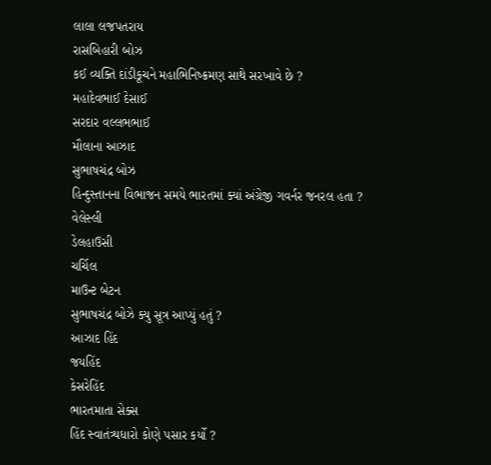લાલા લજપતરાય
રાસબિહારી બોઝ
કઈ વ્યક્તિ દાંડીકૂચને મહાભિનિષ્ક્રમણ સાથે સરખાવે છે ?
મહાદેવભાઈ દેસાઈ
સરદાર વલ્લભભાઈ
મૌલાના આઝાદ
સુભાષચંદ્ર બોઝ
હિન્દુસ્તાનના વિભાજન સમયે ભારતમાં ક્યાં અંગ્રેજી ગવર્નર જનરલ હતા ?
વેલેસ્લી
ડેલહાઉસી
ચર્ચિલ
માઉન્ટ બેટન
સુભાષચંદ્ર બોઝે ક્યુ સૂત્ર આપ્યું હતું ?
આઝાદ હિંદ
જયહિંદ
કેસરેહિંદ
ભારતમાતા સેક્સ
હિંદ સ્વાતંત્ર્યધારો કોણે પસાર કર્યો ?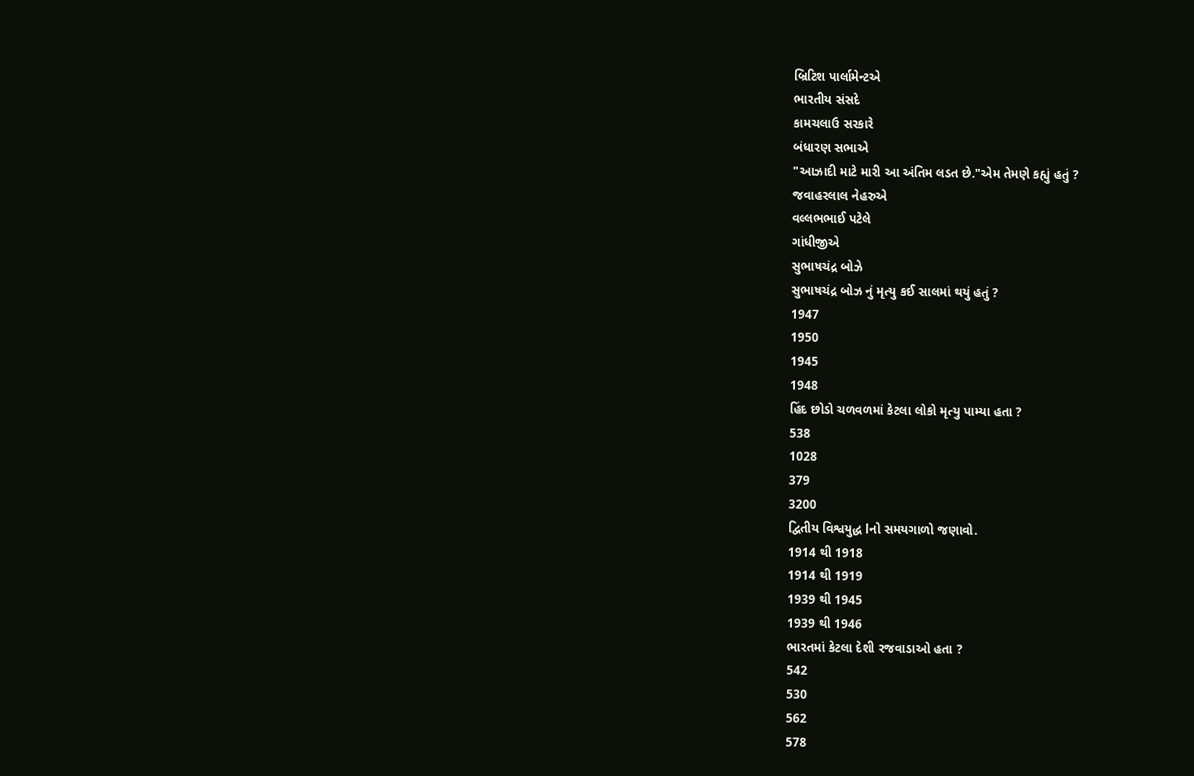બ્રિટિશ પાર્લામેન્ટએ
ભારતીય સંસદે
કામચલાઉ સરકારે
બંધારણ સભાએ
"આઝાદી માટે મારી આ અંતિમ લડત છે."એમ તેમણે કહ્યું હતું ?
જવાહરલાલ નેહરુએ
વલ્લભભાઈ પટેલે
ગાંધીજીએ
સુભાષચંદ્ર બોઝે
સુભાષચંદ્ર બોઝ નું મૃત્યુ કઈ સાલમાં થયું હતું ?
1947
1950
1945
1948
હિંદ છોડો ચળવળમાં કેટલા લોકો મૃત્યુ પામ્યા હતા ?
538
1028
379
3200
દ્વિતીય વિશ્વયુદ્ધ lનો સમયગાળો જણાવો.
1914 થી 1918
1914 થી 1919
1939 થી 1945
1939 થી 1946
ભારતમાં કેટલા દેશી રજવાડાઓ હતા ?
542
530
562
578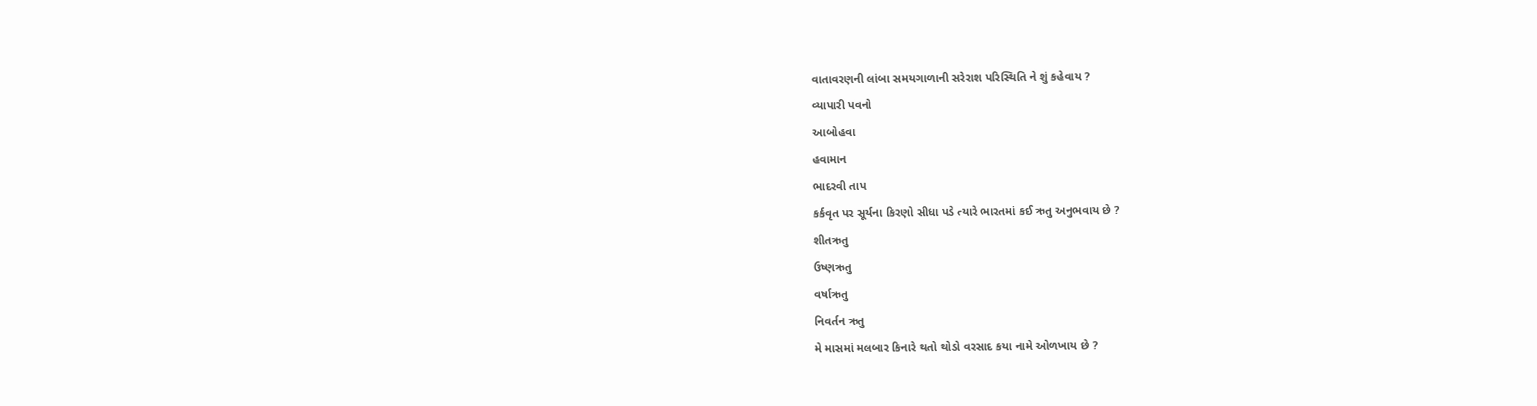વાતાવરણની લાંબા સમયગાળાની સરેરાશ પરિસ્થિતિ ને શું કહેવાય ?
વ્યાપારી પવનો
આબોહવા
હવામાન
ભાદરવી તાપ
કર્કવૃત પર સૂર્યના કિરણો સીધા પડે ત્યારે ભારતમાં કઈ ઋતુ અનુભવાય છે ?
શીતઋતુ
ઉષ્ણઋતુ
વર્ષાઋતુ
નિવર્તન ઋતુ
મે માસમાં મલબાર કિનારે થતો થોડો વરસાદ કયા નામે ઓળખાય છે ?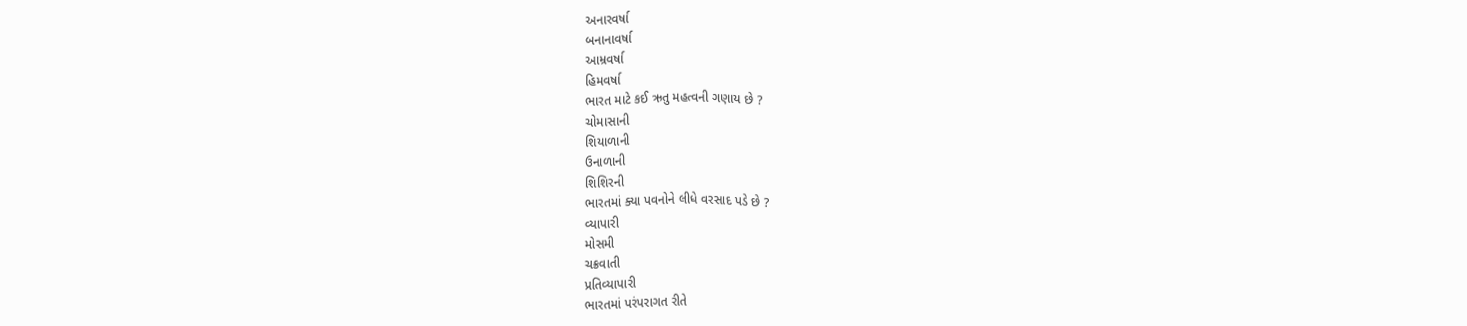અનારવર્ષા
બનાનાવર્ષા
આમ્રવર્ષા
હિમવર્ષા
ભારત માટે કઈ ઋતુ મહત્વની ગણાય છે ?
ચોમાસાની
શિયાળાની
ઉનાળાની
શિશિરની
ભારતમાં ક્યા પવનોને લીધે વરસાદ પડે છે ?
વ્યાપારી
મોસમી
ચક્રવાતી
પ્રતિવ્યાપારી
ભારતમાં પરંપરાગત રીતે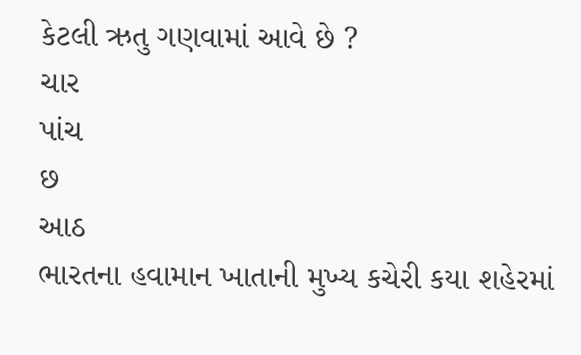કેટલી ઋતુ ગણવામાં આવે છે ?
ચાર
પાંચ
છ
આઠ
ભારતના હવામાન ખાતાની મુખ્ય કચેરી કયા શહેરમાં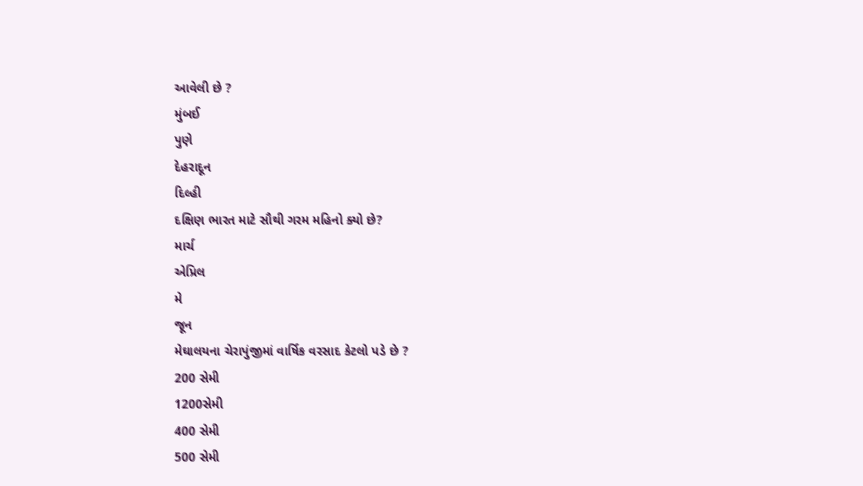આવેલી છે ?
મુંબઈ
પુણે
દેહરાદૂન
દિલ્હી
દક્ષિણ ભારત માટે સૌથી ગરમ મહિનો ક્યો છે?
માર્ચ
એપ્રિલ
મે
જૂન
મેઘાલયના ચેરાપુંજીમાં વાર્ષિક વરસાદ કેટલો પડે છે ?
200 સેમી
1200સેમી
400 સેમી
500 સેમી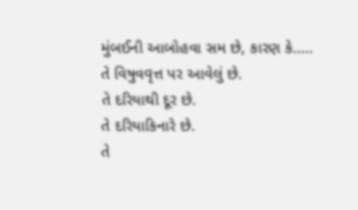મુંબઈની આબોહવા સમ છે, કારણ કે.....
તે વિષુવવૃત્ત પર આવેલું છે.
તે દરિયાથી દૂર છે.
તે દરિયાકિનારે છે.
તે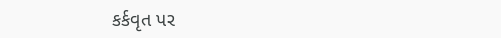કર્કવૃત પર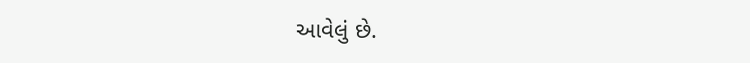આવેલું છે.